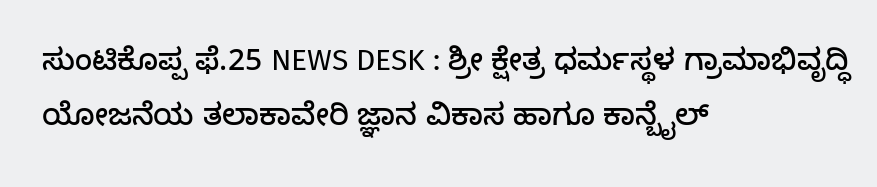ಸುಂಟಿಕೊಪ್ಪ ಫೆ.25 NEWS DESK : ಶ್ರೀ ಕ್ಷೇತ್ರ ಧರ್ಮಸ್ಥಳ ಗ್ರಾಮಾಭಿವೃದ್ಧಿ ಯೋಜನೆಯ ತಲಾಕಾವೇರಿ ಜ್ಞಾನ ವಿಕಾಸ ಹಾಗೂ ಕಾನ್ಬೈಲ್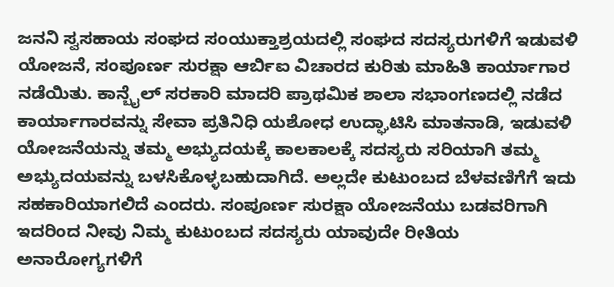ಜನನಿ ಸ್ವಸಹಾಯ ಸಂಘದ ಸಂಯುಕ್ತಾಶ್ರಯದಲ್ಲಿ ಸಂಘದ ಸದಸ್ಯರುಗಳಿಗೆ ಇಡುವಳಿ ಯೋಜನೆ, ಸಂಪೂರ್ಣ ಸುರಕ್ಷಾ ಆರ್ಬಿಐ ವಿಚಾರದ ಕುರಿತು ಮಾಹಿತಿ ಕಾರ್ಯಾಗಾರ ನಡೆಯಿತು. ಕಾನ್ಬೈಲ್ ಸರಕಾರಿ ಮಾದರಿ ಪ್ರಾಥಮಿಕ ಶಾಲಾ ಸಭಾಂಗಣದಲ್ಲಿ ನಡೆದ ಕಾರ್ಯಾಗಾರವನ್ನು ಸೇವಾ ಪ್ರತಿನಿಧಿ ಯಶೋಧ ಉದ್ಘಾಟಿಸಿ ಮಾತನಾಡಿ, ಇಡುವಳಿ ಯೋಜನೆಯನ್ನು ತಮ್ಮ ಅಭ್ಯುದಯಕ್ಕೆ ಕಾಲಕಾಲಕ್ಕೆ ಸದಸ್ಯರು ಸರಿಯಾಗಿ ತಮ್ಮ ಅಭ್ಯುದಯವನ್ನು ಬಳಸಿಕೊಳ್ಳಬಹುದಾಗಿದೆ. ಅಲ್ಲದೇ ಕುಟುಂಬದ ಬೆಳವಣಿಗೆಗೆ ಇದು ಸಹಕಾರಿಯಾಗಲಿದೆ ಎಂದರು. ಸಂಪೂರ್ಣ ಸುರಕ್ಷಾ ಯೋಜನೆಯು ಬಡವರಿಗಾಗಿ ಇದರಿಂದ ನೀವು ನಿಮ್ಮ ಕುಟುಂಬದ ಸದಸ್ಯರು ಯಾವುದೇ ರೀತಿಯ ಅನಾರೋಗ್ಯಗಳಿಗೆ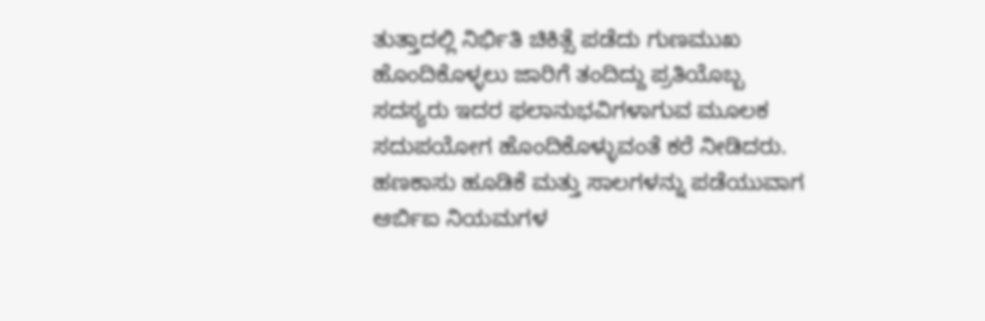ತುತ್ತಾದಲ್ಲಿ ನಿರ್ಭಿತಿ ಚಿಕಿತ್ಸೆ ಪಡೆದು ಗುಣಮುಖ ಹೊಂದಿಕೊಳ್ಳಲು ಜಾರಿಗೆ ತಂದಿದ್ದು ಪ್ರತಿಯೊಬ್ಬ ಸದಸ್ಯರು ಇದರ ಫಲಾನುಭವಿಗಳಾಗುವ ಮೂಲಕ ಸದುಪಯೋಗ ಹೊಂದಿಕೊಳ್ಳುವಂತೆ ಕರೆ ನೀಡಿದರು. ಹಣಕಾಸು ಹೂಡಿಕೆ ಮತ್ತು ಸಾಲಗಳನ್ನು ಪಡೆಯುವಾಗ ಆರ್ಬಿಐ ನಿಯಮಗಳ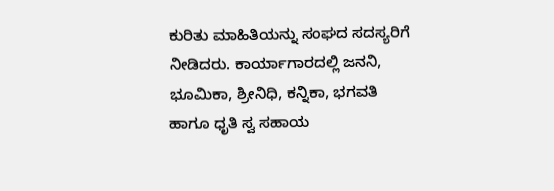ಕುರಿತು ಮಾಹಿತಿಯನ್ನು ಸಂಘದ ಸದಸ್ಯರಿಗೆ ನೀಡಿದರು. ಕಾರ್ಯಾಗಾರದಲ್ಲಿ ಜನನಿ, ಭೂಮಿಕಾ, ಶ್ರೀನಿಧಿ, ಕನ್ನಿಕಾ, ಭಗವತಿ ಹಾಗೂ ಧೃತಿ ಸ್ವ ಸಹಾಯ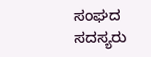ಸಂಘದ ಸದಸ್ಯರು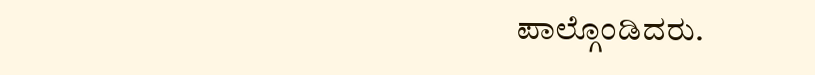ಪಾಲ್ಗೊಂಡಿದರು.